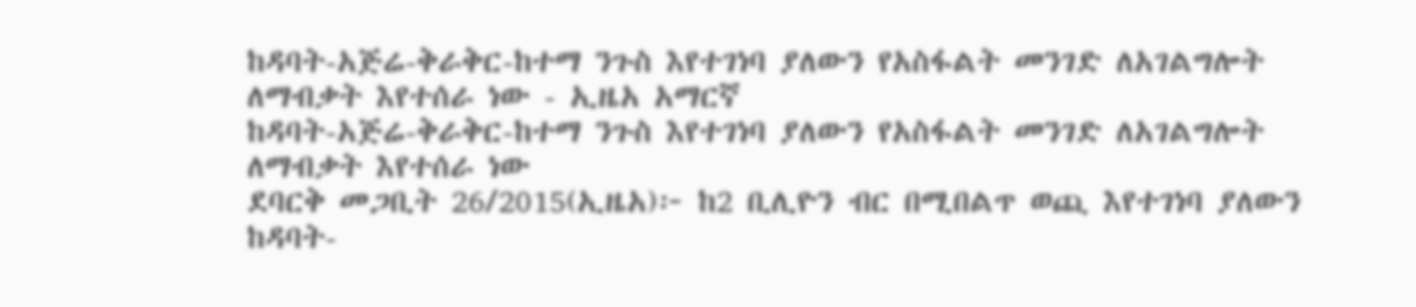ከዳባት-አጅሬ-ቅራቅር-ከተማ ንጉስ እየተገነባ ያለውን የአስፋልት መንገድ ለአገልግሎት ለማብቃት እየተሰራ ነው - ኢዜአ አማርኛ
ከዳባት-አጅሬ-ቅራቅር-ከተማ ንጉስ እየተገነባ ያለውን የአስፋልት መንገድ ለአገልግሎት ለማብቃት እየተሰራ ነው
ደባርቅ መጋቢት 26/2015(ኢዜአ)፦ ከ2 ቢሊዮን ብር በሚበልጥ ወጪ እየተገነባ ያለውን ከዳባት-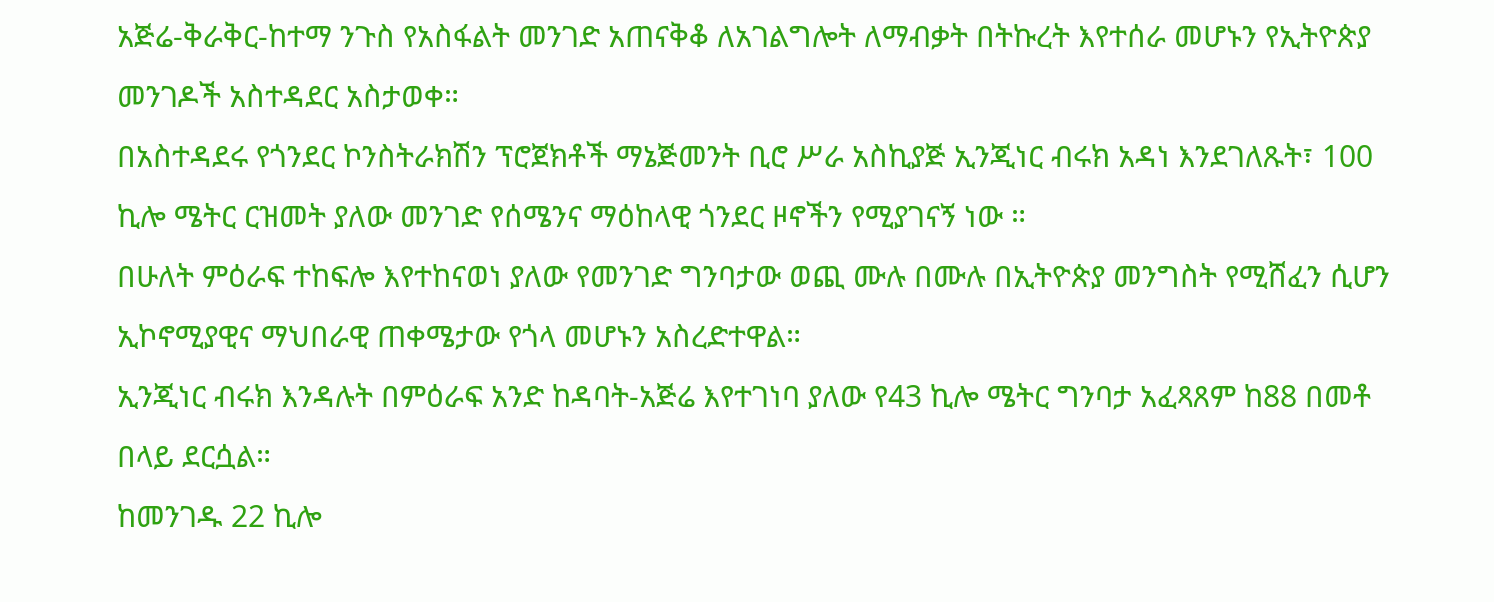አጅሬ-ቅራቅር-ከተማ ንጉስ የአስፋልት መንገድ አጠናቅቆ ለአገልግሎት ለማብቃት በትኩረት እየተሰራ መሆኑን የኢትዮጵያ መንገዶች አስተዳደር አስታወቀ።
በአስተዳደሩ የጎንደር ኮንስትራክሽን ፕሮጀክቶች ማኔጅመንት ቢሮ ሥራ አስኪያጅ ኢንጂነር ብሩክ አዳነ እንደገለጹት፣ 100 ኪሎ ሜትር ርዝመት ያለው መንገድ የሰሜንና ማዕከላዊ ጎንደር ዞኖችን የሚያገናኝ ነው ።
በሁለት ምዕራፍ ተከፍሎ እየተከናወነ ያለው የመንገድ ግንባታው ወጪ ሙሉ በሙሉ በኢትዮጵያ መንግስት የሚሸፈን ሲሆን ኢኮኖሚያዊና ማህበራዊ ጠቀሜታው የጎላ መሆኑን አስረድተዋል።
ኢንጂነር ብሩክ እንዳሉት በምዕራፍ አንድ ከዳባት-አጅሬ እየተገነባ ያለው የ43 ኪሎ ሜትር ግንባታ አፈጻጸም ከ88 በመቶ በላይ ደርሷል።
ከመንገዱ 22 ኪሎ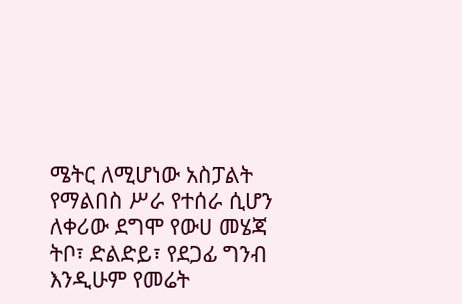ሜትር ለሚሆነው አስፓልት የማልበስ ሥራ የተሰራ ሲሆን ለቀሪው ደግሞ የውሀ መሄጃ ትቦ፣ ድልድይ፣ የደጋፊ ግንብ እንዲሁም የመሬት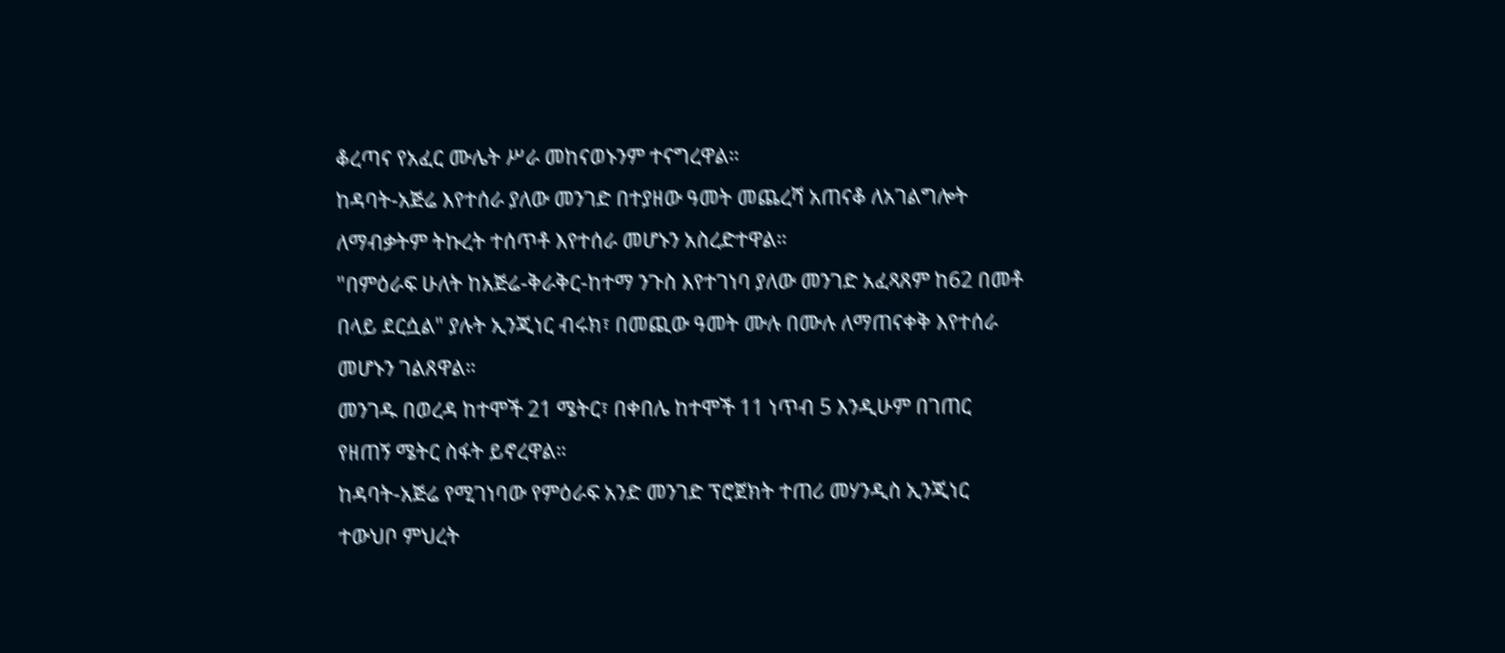ቆረጣና የአፈር ሙሌት ሥራ መከናወኑንም ተናግረዋል።
ከዳባት-አጅሬ እየተሰራ ያለው መንገድ በተያዘው ዓመት መጨረሻ አጠናቆ ለአገልግሎት ለማብቃትም ትኩረት ተሰጥቶ እየተሰራ መሆኑን አስረድተዋል።
"በምዕራፍ ሁለት ከአጅሬ-ቅራቅር-ከተማ ንጉስ እየተገነባ ያለው መንገድ አፈጻጸም ከ62 በመቶ በላይ ደርሷል" ያሉት ኢንጂነር ብሩክ፣ በመጪው ዓመት ሙሉ በሙሉ ለማጠናቀቅ እየተሰራ መሆኑን ገልጸዋል።
መንገዱ በወረዳ ከተሞች 21 ሜትር፣ በቀበሌ ከተሞች 11 ነጥብ 5 እንዲሁም በገጠር የዘጠኝ ሜትር ስፋት ይኖረዋል።
ከዳባት-አጅሬ የሚገነባው የምዕራፍ አንድ መንገድ ፕሮጀክት ተጠሪ መሃንዲስ ኢንጂነር ተውህቦ ምህረት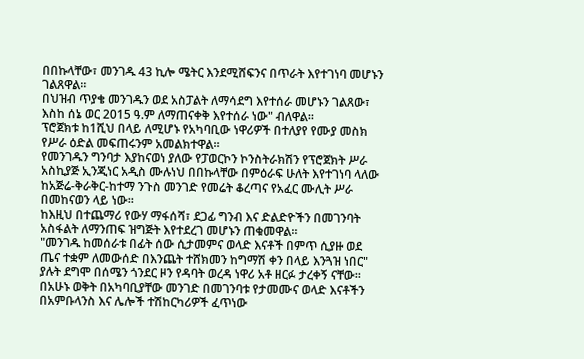በበኩላቸው፣ መንገዱ 43 ኪሎ ሜትር እንደሚሸፍንና በጥራት እየተገነባ መሆኑን ገልጸዋል።
በህዝብ ጥያቄ መንገዱን ወደ አስፓልት ለማሳደግ እየተሰራ መሆኑን ገልጸው፣ እስከ ሰኔ ወር 2015 ዓ.ም ለማጠናቀቅ እየተሰራ ነው" ብለዋል።
ፕሮጀክቱ ከ1ሺህ በላይ ለሚሆኑ የአካባቢው ነዋሪዎች በተለያየ የሙያ መስክ የሥራ ዕድል መፍጠሩንም አመልክተዋል።
የመንገዱን ግንባታ እያከናወነ ያለው የፓወርኮን ኮንስትራክሽን የፕሮጀክት ሥራ አስኪያጅ ኢንጂነር አዲስ ሙሉነህ በበኩላቸው በምዕራፍ ሁለት እየተገነባ ላለው ከአጅሬ-ቅራቅር-ከተማ ንጉስ መንገድ የመሬት ቆረጣና የአፈር ሙሊት ሥራ በመከናወን ላይ ነው።
ከእዚህ በተጨማሪ የውሃ ማፋሰሻ፣ ደጋፊ ግንብ እና ድልድዮችን በመገንባት አስፋልት ለማንጠፍ ዝግጅት እየተደረገ መሆኑን ጠቁመዋል።
"መንገዱ ከመሰራቱ በፊት ሰው ሲታመምና ወላድ እናቶች በምጥ ሲያዙ ወደ ጤና ተቋም ለመውሰድ በእንጨት ተሸክመን ከግማሽ ቀን በላይ እንጓዝ ነበር" ያሉት ደግሞ በሰሜን ጎንደር ዞን የዳባት ወረዳ ነዋሪ አቶ ዘርፉ ታረቀኝ ናቸው።
በአሁኑ ወቅት በአካባቢያቸው መንገድ በመገንባቱ የታመሙና ወላድ እናቶችን በአምቡላንስ እና ሌሎች ተሽከርካሪዎች ፈጥነው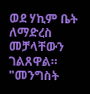ወደ ሃኪም ቤት ለማድረስ መቻላቸውን ገልጸዋል።
"መንግስት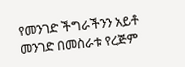የመንገድ ችግራችንን አይቶ መንገድ በመስራቱ የረጅም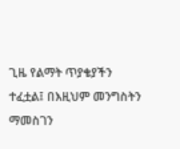ጊዜ የልማት ጥያቄያችን ተፈቷል፤ በእዚህም መንግስትን ማመስገን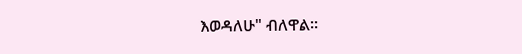እወዳለሁ" ብለዋል።